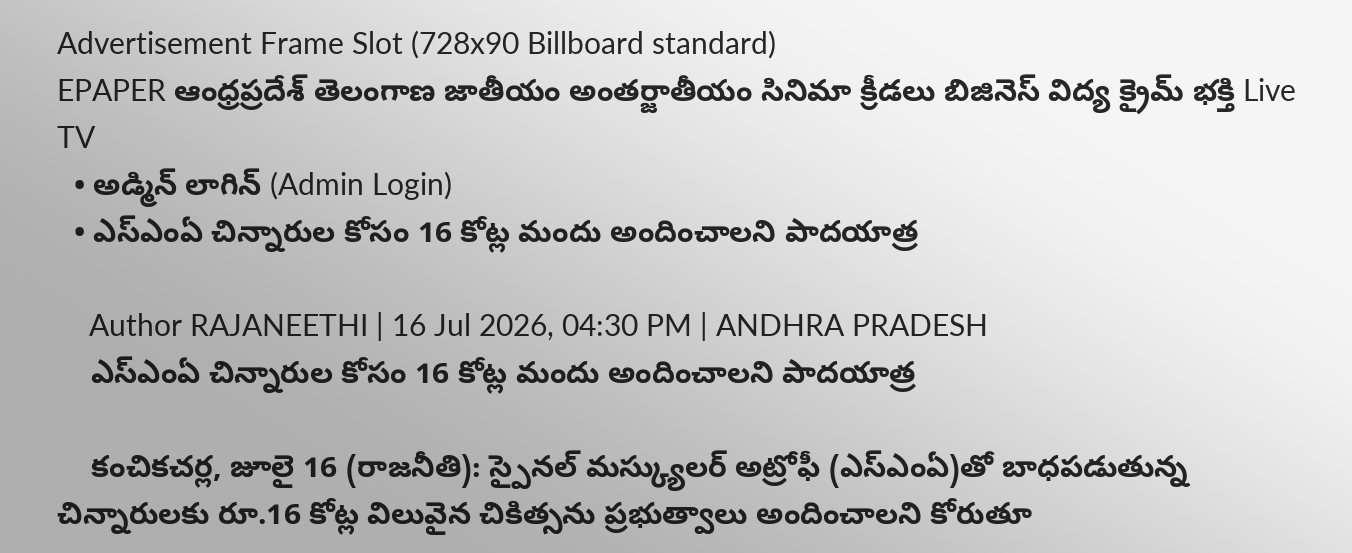Advertisement Frame Slot (728x90 Billboard standard)
EPAPER ఆంధ్రప్రదేశ్ తెలంగాణ జాతీయం అంతర్జాతీయం సినిమా క్రీడలు బిజినెస్ విద్య క్రైమ్ భక్తి Live TV
  • అడ్మిన్ లాగిన్ (Admin Login)
  • ఎస్‌ఎంఏ చిన్నారుల కోసం 16 కోట్ల మందు అందించాలని పాదయాత్ర

    Author RAJANEETHI | 16 Jul 2026, 04:30 PM | ANDHRA PRADESH
    ఎస్‌ఎంఏ చిన్నారుల కోసం 16 కోట్ల మందు అందించాలని పాదయాత్ర

    కంచికచర్ల, జూలై 16 (రాజనీతి): స్పైనల్ మస్క్యులర్ అట్రోఫీ (ఎస్‌ఎంఏ)తో బాధపడుతున్న చిన్నారులకు రూ.16 కోట్ల విలువైన చికిత్సను ప్రభుత్వాలు అందించాలని కోరుతూ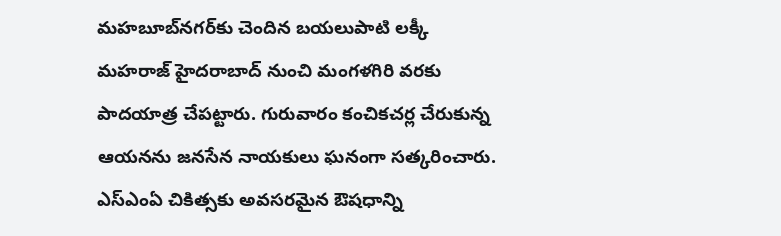మహబూబ్‌నగర్‌కు చెందిన బయలుపాటి లక్కీ మహరాజ్ హైదరాబాద్ నుంచి మంగళగిరి వరకు పాదయాత్ర చేపట్టారు. గురువారం కంచికచర్ల చేరుకున్న ఆయనను జనసేన నాయకులు ఘనంగా సత్కరించారు. ఎస్‌ఎంఏ చికిత్సకు అవసరమైన ఔషధాన్ని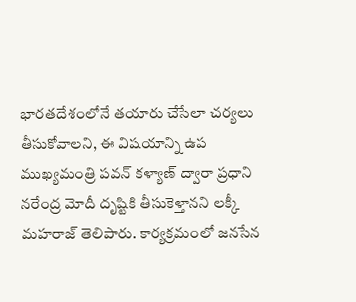భారతదేశంలోనే తయారు చేసేలా చర్యలు తీసుకోవాలని, ఈ విషయాన్ని ఉప ముఖ్యమంత్రి పవన్ కళ్యాణ్ ద్వారా ప్రధాని నరేంద్ర మోదీ దృష్టికి తీసుకెళ్తానని లక్కీ మహరాజ్ తెలిపారు. కార్యక్రమంలో జనసేన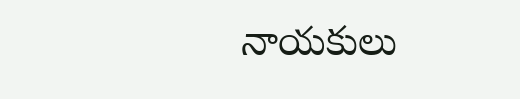నాయకులు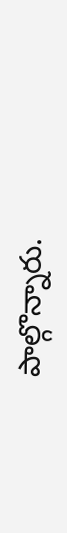పాల్గొన్నారు.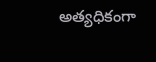అత్యధికంగా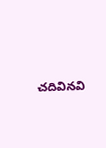చదివినవి